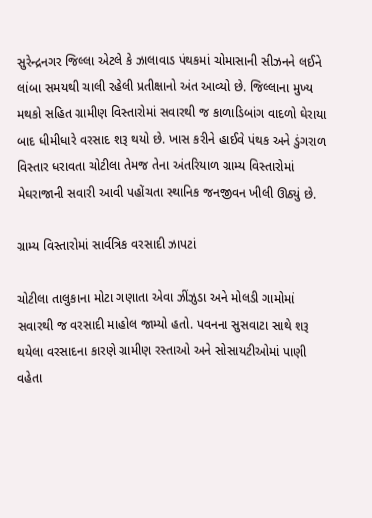સુરેન્દ્રનગર જિલ્લા એટલે કે ઝાલાવાડ પંથકમાં ચોમાસાની સીઝનને લઈને લાંબા સમયથી ચાલી રહેલી પ્રતીક્ષાનો અંત આવ્યો છે. જિલ્લાના મુખ્ય મથકો સહિત ગ્રામીણ વિસ્તારોમાં સવારથી જ કાળાડિબાંગ વાદળો ઘેરાયા બાદ ધીમીધારે વરસાદ શરૂ થયો છે. ખાસ કરીને હાઈવે પંથક અને ડુંગરાળ વિસ્તાર ધરાવતા ચોટીલા તેમજ તેના અંતરિયાળ ગ્રામ્ય વિસ્તારોમાં મેઘરાજાની સવારી આવી પહોંચતા સ્થાનિક જનજીવન ખીલી ઊઠ્યું છે.

ગ્રામ્ય વિસ્તારોમાં સાર્વત્રિક વરસાદી ઝાપટાં

ચોટીલા તાલુકાના મોટા ગણાતા એવા ઝીંઝુડા અને મોલડી ગામોમાં સવારથી જ વરસાદી માહોલ જામ્યો હતો. પવનના સુસવાટા સાથે શરૂ થયેલા વરસાદના કારણે ગ્રામીણ રસ્તાઓ અને સોસાયટીઓમાં પાણી વહેતા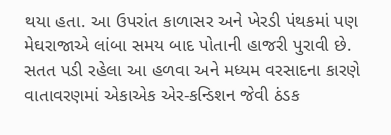થયા હતા. આ ઉપરાંત કાળાસર અને ખેરડી પંથકમાં પણ મેઘરાજાએ લાંબા સમય બાદ પોતાની હાજરી પુરાવી છે. સતત પડી રહેલા આ હળવા અને મધ્યમ વરસાદના કારણે વાતાવરણમાં એકાએક એર-કન્ડિશન જેવી ઠંડક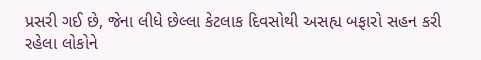પ્રસરી ગઈ છે, જેના લીધે છેલ્લા કેટલાક દિવસોથી અસહ્ય બફારો સહન કરી રહેલા લોકોને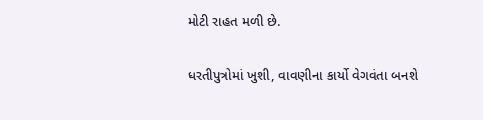મોટી રાહત મળી છે.

ધરતીપુત્રોમાં ખુશી, વાવણીના કાર્યો વેગવંતા બનશે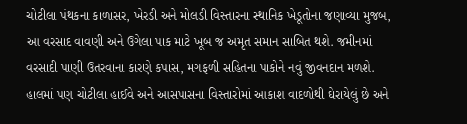ચોટીલા પંથકના કાળાસર, ખેરડી અને મોલડી વિસ્તારના સ્થાનિક ખેડૂતોના જણાવ્યા મુજબ, આ વરસાદ વાવણી અને ઉગેલા પાક માટે ખૂબ જ અમૃત સમાન સાબિત થશે. જમીનમાં વરસાદી પાણી ઉતરવાના કારણે કપાસ, મગફળી સહિતના પાકોને નવું જીવનદાન મળશે. હાલમાં પણ ચોટીલા હાઈવે અને આસપાસના વિસ્તારોમાં આકાશ વાદળોથી ઘેરાયેલું છે અને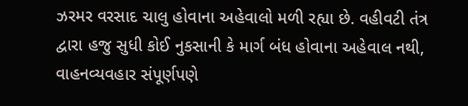ઝરમર વરસાદ ચાલુ હોવાના અહેવાલો મળી રહ્યા છે. વહીવટી તંત્ર દ્વારા હજુ સુધી કોઈ નુકસાની કે માર્ગ બંધ હોવાના અહેવાલ નથી, વાહનવ્યવહાર સંપૂર્ણપણે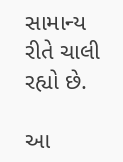સામાન્ય રીતે ચાલી રહ્યો છે.

આ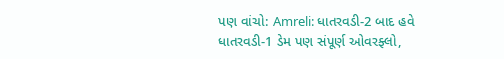પણ વાંચો: Amreli: ધાતરવડી-2 બાદ હવે ધાતરવડી-1 ડેમ પણ સંપૂર્ણ ઓવરફ્લો,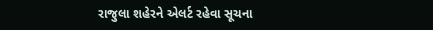રાજુલા શહેરને એલર્ટ રહેવા સૂચના